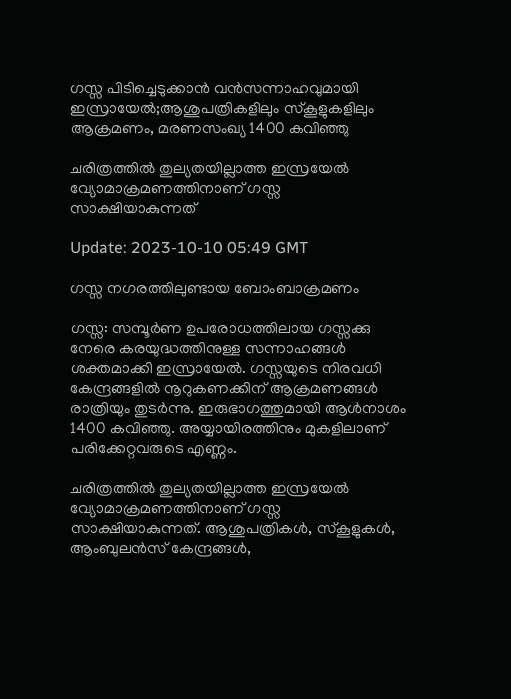ഗസ്സ പിടിച്ചെടുക്കാൻ വൻസന്നാഹവുമായി ഇസ്രായേൽ;ആശുപത്രികളിലും സ്കൂളുകളിലും ആക്രമണം, മരണസംഖ്യ 1400 കവിഞ്ഞു

ചരിത്രത്തിൽ തുല്യതയില്ലാത്ത ഇസ്രയേൽ വ്യോമാക്രമണത്തിനാണ് ഗസ്സ സാക്ഷിയാകുന്നത്

Update: 2023-10-10 05:49 GMT

ഗസ്സ നഗരത്തിലുണ്ടായ ബോംബാക്രമണം

ഗസ്സ: സമ്പൂർണ ഉപരോധത്തിലായ ഗസ്സക്കു നേരെ കരയുദ്ധത്തിനുള്ള സന്നാഹങ്ങൾ ശക്തമാക്കി ഇസ്രായേൽ. ഗസ്സയുടെ നിരവധി കേന്ദ്രങ്ങളിൽ നൂറുകണക്കിന് ആക്രമണങ്ങൾ രാത്രിയും തുടർന്നു. ഇരുഭാഗത്തുമായി ആൾനാശം 1400 കവിഞ്ഞു. അയ്യായിരത്തിനും മുകളിലാണ് പരിക്കേറ്റവരുടെ എണ്ണം.

ചരിത്രത്തിൽ തുല്യതയില്ലാത്ത ഇസ്രയേൽ വ്യോമാക്രമണത്തിനാണ് ഗസ്സ സാക്ഷിയാകുന്നത്. ആശുപത്രികൾ, സ്കൂളുകൾ, ആംബുലൻസ് കേന്ദ്രങ്ങൾ,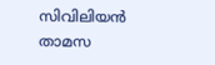സിവിലിയൻ താമസ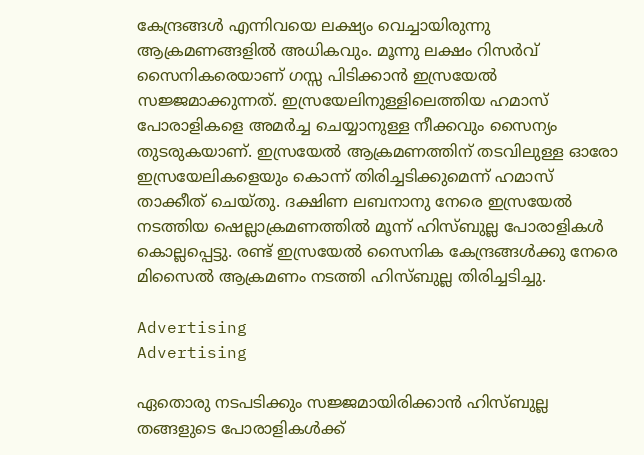കേന്ദ്രങ്ങൾ എന്നിവയെ ലക്ഷ്യം വെച്ചായിരുന്നു ആക്രമണങ്ങളിൽ അധികവും. മൂന്നു ലക്ഷം റിസർവ് സൈനികരെയാണ് ഗസ്സ പിടിക്കാൻ ഇസ്രയേൽ സജ്ജമാക്കുന്നത്. ഇസ്രയേലിനുള്ളിലെത്തിയ ഹമാസ് പോരാളികളെ അമർച്ച ചെയ്യാനുള്ള നീക്കവും സൈന്യം തുടരുകയാണ്. ഇസ്രയേൽ ആക്രമണത്തിന് തടവിലുള്ള ഓരോ ഇസ്രയേലികളെയും കൊന്ന് തിരിച്ചടിക്കുമെന്ന് ഹമാസ് താക്കീത് ചെയ്തു. ദക്ഷിണ ലബനാനു നേരെ ഇസ്രയേൽ നടത്തിയ ഷെല്ലാക്രമണത്തിൽ മൂന്ന് ഹിസ്ബുല്ല പോരാളികൾ കൊല്ലപ്പെട്ടു. രണ്ട് ഇസ്രയേൽ സൈനിക കേന്ദ്രങ്ങൾക്കു നേരെ മിസൈൽ ആക്രമണം നടത്തി ഹിസ്ബുല്ല തിരിച്ചടിച്ചു.

Advertising
Advertising

ഏതൊരു നടപടിക്കും സജ്ജമായിരിക്കാൻ ഹിസ്ബുല്ല തങ്ങളുടെ പോരാളികൾക്ക്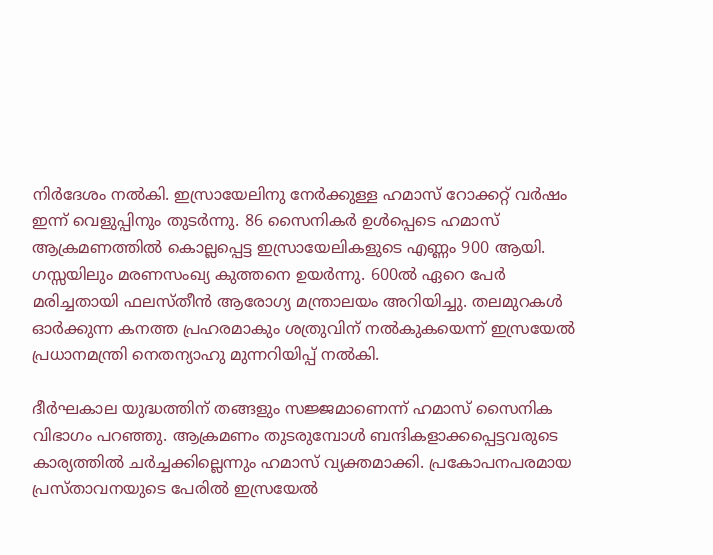നിർദേശം നൽകി. ഇസ്രായേലിനു നേർക്കുള്ള ഹമാസ് റോക്കറ്റ് വര്‍ഷം ഇന്ന് വെളുപ്പിനും തുടർന്നു. 86 സൈനികർ ഉൾപ്പെടെ ഹമാസ് ആക്രമണത്തിൽ കൊല്ലപ്പെട്ട ഇസ്രായേലികളുടെ എണ്ണം 900 ആയി. ഗസ്സയിലും മരണസംഖ്യ കുത്തനെ ഉയർന്നു. 600ൽ ഏറെ പേർ മരിച്ചതായി ഫലസ്തീൻ ആരോഗ്യ മന്ത്രാലയം അറിയിച്ചു. തലമുറകൾ ഓർക്കുന്ന കനത്ത പ്രഹരമാകും ശത്രുവിന് നൽകുകയെന്ന് ഇസ്രയേൽ പ്രധാനമന്ത്രി നെതന്യാഹു മുന്നറിയിപ്പ് നൽകി.

ദീർഘകാല യുദ്ധത്തിന് തങ്ങളും സജ്ജമാണെന്ന് ഹമാസ് സൈനിക വിഭാഗം പറഞ്ഞു. ആക്രമണം തുടരുമ്പോൾ ബന്ദികളാക്കപ്പെട്ടവരുടെ കാര്യത്തിൽ ചർച്ചക്കില്ലെന്നും ഹമാസ് വ്യക്തമാക്കി. പ്രകോപനപരമായ പ്രസ്താവനയുടെ പേരിൽ ഇസ്രയേൽ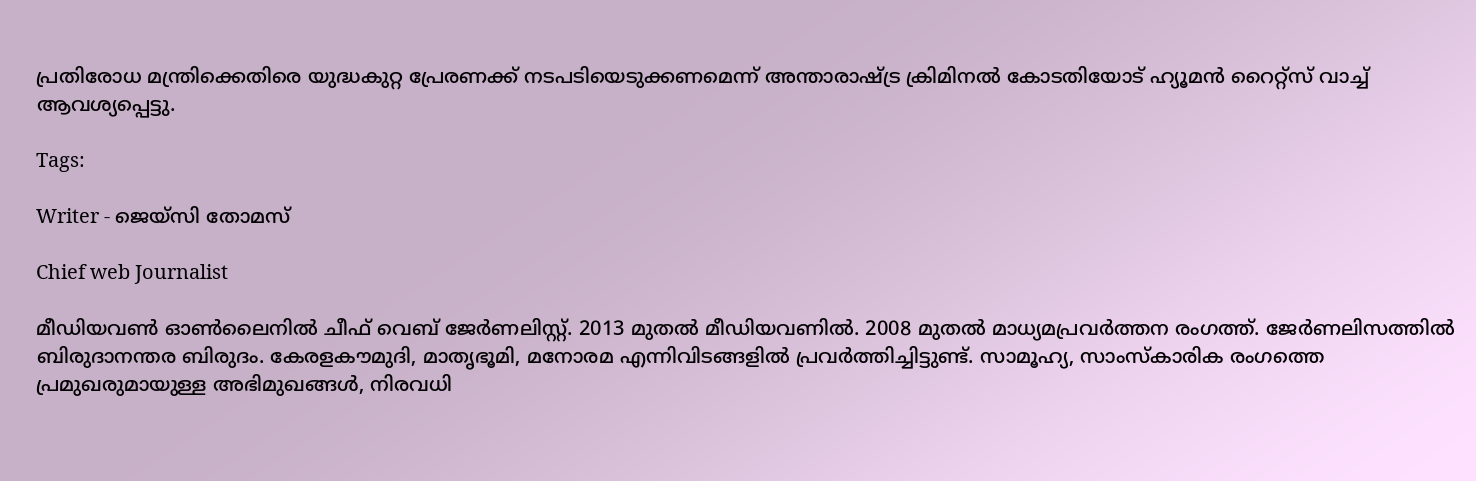പ്രതിരോധ മന്ത്രിക്കെതിരെ യുദ്ധകുറ്റ പ്രേരണക്ക് നടപടിയെടുക്കണമെന്ന് അന്താരാഷ്ട്ര ക്രിമിനൽ കോടതിയോട് ഹ്യൂമൻ റൈറ്റ്സ് വാച്ച് ആവശ്യപ്പെട്ടു.

Tags:

Writer - ജെയ്സി തോമസ്

Chief web Journalist

മീഡിയവൺ ഓൺലൈനിൽ ചീഫ് വെബ് ജേർണലിസ്റ്റ്. 2013 മുതൽ മീഡിയവണിൽ. 2008 മുതൽ മാധ്യമപ്രവർത്തന രംഗത്ത്. ജേർണലിസത്തിൽ ബിരുദാനന്തര ബിരുദം. കേരളകൗമുദി, മാതൃഭൂമി, മനോരമ എന്നിവിടങ്ങളിൽ പ്രവർത്തിച്ചിട്ടുണ്ട്. സാമൂഹ്യ, സാംസ്‌കാരിക രംഗത്തെ പ്രമുഖരുമായുള്ള അഭിമുഖങ്ങൾ, നിരവധി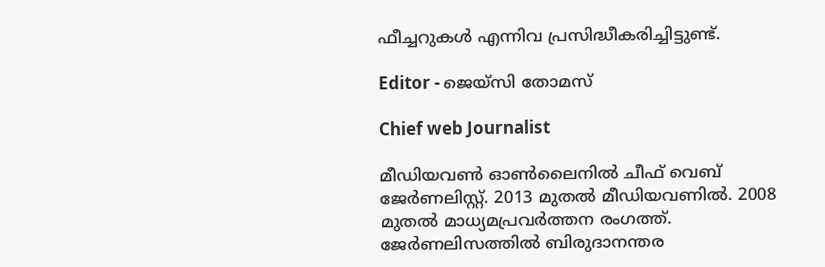ഫീച്ചറുകൾ എന്നിവ പ്രസിദ്ധീകരിച്ചിട്ടുണ്ട്.

Editor - ജെയ്സി തോമസ്

Chief web Journalist

മീഡിയവൺ ഓൺലൈനിൽ ചീഫ് വെബ് ജേർണലിസ്റ്റ്. 2013 മുതൽ മീഡിയവണിൽ. 2008 മുതൽ മാധ്യമപ്രവർത്തന രംഗത്ത്. ജേർണലിസത്തിൽ ബിരുദാനന്തര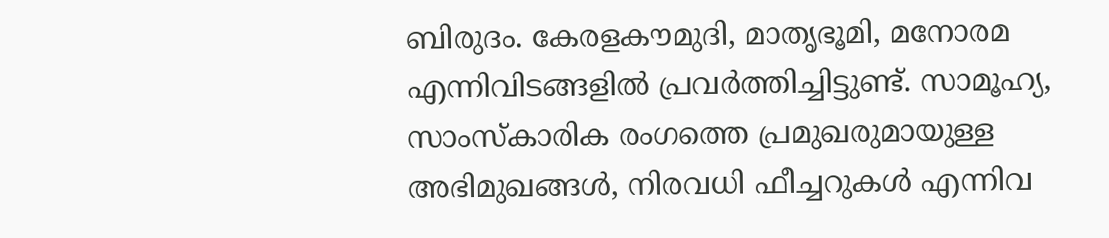ബിരുദം. കേരളകൗമുദി, മാതൃഭൂമി, മനോരമ എന്നിവിടങ്ങളിൽ പ്രവർത്തിച്ചിട്ടുണ്ട്. സാമൂഹ്യ, സാംസ്‌കാരിക രംഗത്തെ പ്രമുഖരുമായുള്ള അഭിമുഖങ്ങൾ, നിരവധി ഫീച്ചറുകൾ എന്നിവ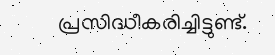പ്രസിദ്ധീകരിച്ചിട്ടുണ്ട്.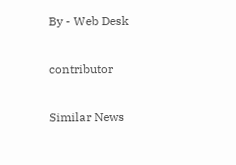By - Web Desk

contributor

Similar News